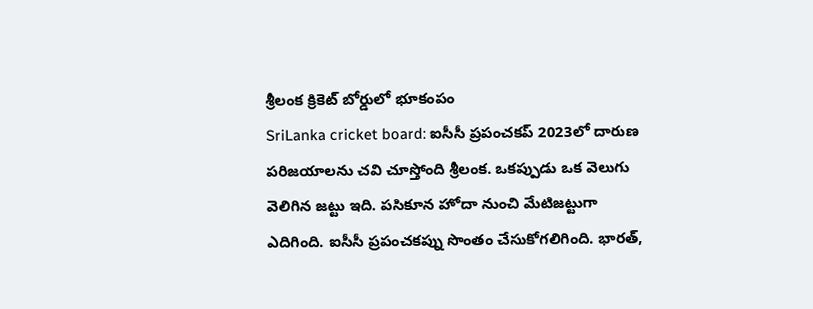శ్రీలంక క్రికెట్ బోర్డులో భూకంపం
SriLanka cricket board: ఐసీసీ ప్రపంచకప్ 2023లో దారుణ పరిజయాలను చవి చూస్తోంది శ్రీలంక. ఒకప్పుడు ఒక వెలుగు వెలిగిన జట్టు ఇది. పసికూన హోదా నుంచి మేటిజట్టుగా ఎదిగింది. ఐసీసీ ప్రపంచకప్ను సొంతం చేసుకోగలిగింది. భారత్,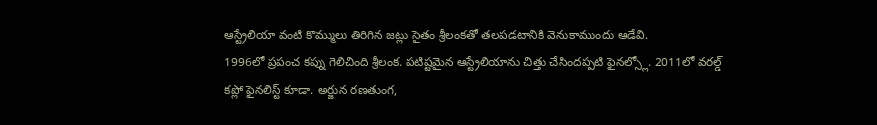ఆస్ట్రేలియా వంటి కొమ్ములు తిరిగిన జట్లు సైతం శ్రీలంకతో తలపడటానికి వెనుకాముందు ఆడేవి.
1996లో ప్రపంచ కప్ను గెలిచింది శ్రీలంక. పటిష్టమైన ఆస్ట్రేలియాను చిత్తు చేసిందప్పటి ఫైనల్స్లో. 2011లో వరల్డ్ కప్లో ఫైనలిస్ట్ కూడా. అర్జున రణతుంగ,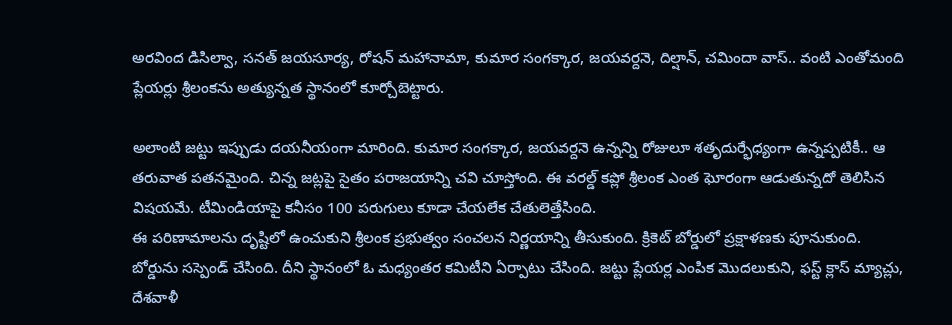అరవింద డిసిల్వా, సనత్ జయసూర్య, రోషన్ మహానామా, కుమార సంగక్కార, జయవర్దనె, దిల్షాన్, చమిందా వాస్.. వంటి ఎంతోమంది ప్లేయర్లు శ్రీలంకను అత్యున్నత స్థానంలో కూర్చోబెట్టారు.

అలాంటి జట్టు ఇప్పుడు దయనీయంగా మారింది. కుమార సంగక్కార, జయవర్దనె ఉన్నన్ని రోజులూ శతృదుర్భేధ్యంగా ఉన్నప్పటికీ.. ఆ తరువాత పతనమైంది. చిన్న జట్లపై సైతం పరాజయాన్ని చవి చూస్తోంది. ఈ వరల్డ్ కప్లో శ్రీలంక ఎంత ఘోరంగా ఆడుతున్నదో తెలిసిన విషయమే. టీమిండియాపై కనీసం 100 పరుగులు కూడా చేయలేక చేతులెత్తేసింది.
ఈ పరిణామాలను దృష్టిలో ఉంచుకుని శ్రీలంక ప్రభుత్వం సంచలన నిర్ణయాన్ని తీసుకుంది. క్రికెట్ బోర్డులో ప్రక్షాళణకు పూనుకుంది. బోర్డును సస్పెండ్ చేసింది. దీని స్థానంలో ఓ మధ్యంతర కమిటీని ఏర్పాటు చేసింది. జట్టు ప్లేయర్ల ఎంపిక మొదలుకుని, ఫస్ట్ క్లాస్ మ్యాచ్లు, దేశవాళీ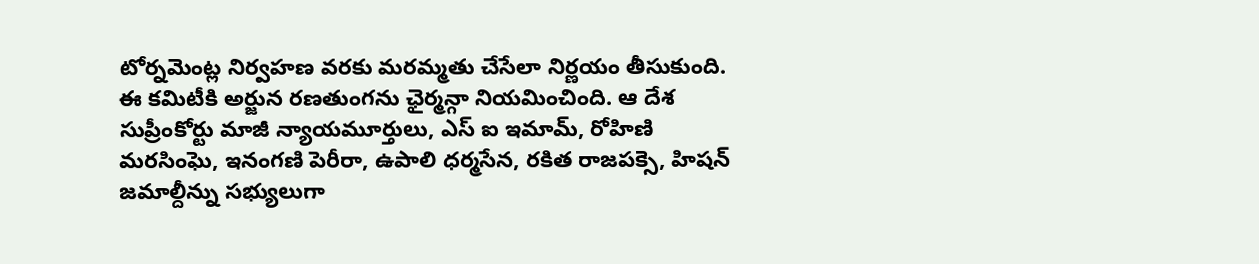టోర్నమెంట్ల నిర్వహణ వరకు మరమ్మతు చేసేలా నిర్ణయం తీసుకుంది.
ఈ కమిటీకి అర్జున రణతుంగను ఛైర్మన్గా నియమించింది. ఆ దేశ సుప్రీంకోర్టు మాజీ న్యాయమూర్తులు, ఎస్ ఐ ఇమామ్, రోహిణి మరసింఘె, ఇనంగణి పెరీరా, ఉపాలి ధర్మసేన, రకిత రాజపక్సె, హిషన్ జమాల్దీన్ను సభ్యులుగా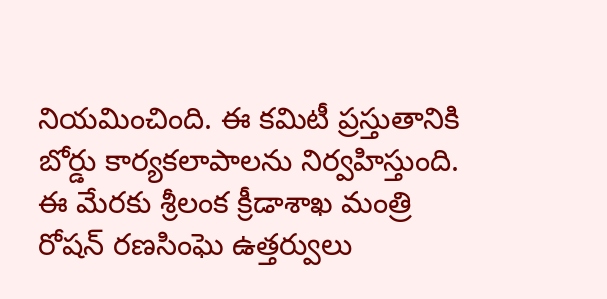నియమించింది. ఈ కమిటీ ప్రస్తుతానికి బోర్డు కార్యకలాపాలను నిర్వహిస్తుంది. ఈ మేరకు శ్రీలంక క్రీడాశాఖ మంత్రి రోషన్ రణసింఘె ఉత్తర్వులు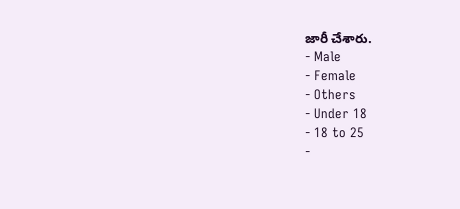జారీ చేశారు.
- Male
- Female
- Others
- Under 18
- 18 to 25
-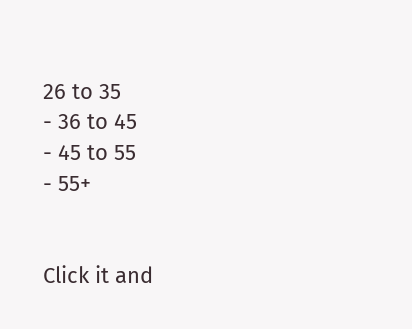26 to 35
- 36 to 45
- 45 to 55
- 55+


Click it and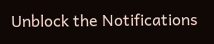Unblock the Notifications